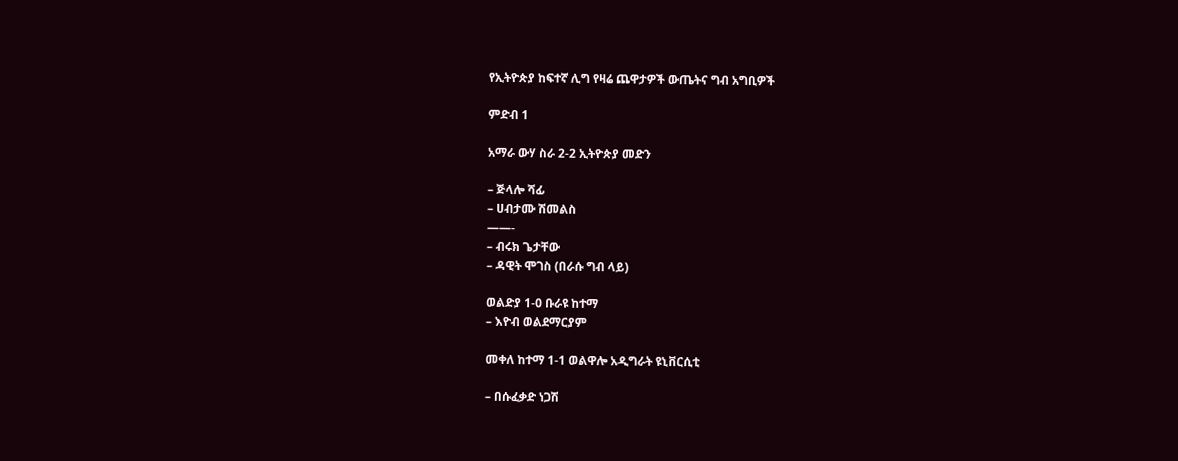የኢትዮጵያ ከፍተኛ ሊግ የዛሬ ጨዋታዎች ውጤትና ግብ አግቢዎች

ምድብ 1

አማራ ውሃ ስራ 2-2 ኢትዮጵያ መድን

– ጅላሎ ሻፊ
– ሀብታሙ ሽመልስ
——-
– ብሩክ ጌታቸው
– ዳዊት ሞገስ (በራሱ ግብ ላይ)

ወልድያ 1-0 ቡራዩ ከተማ
– እዮብ ወልደማርያም

መቀለ ከተማ 1-1 ወልዋሎ አዲግራት ዩኒቨርሲቲ

– በሱፈቃድ ነጋሽ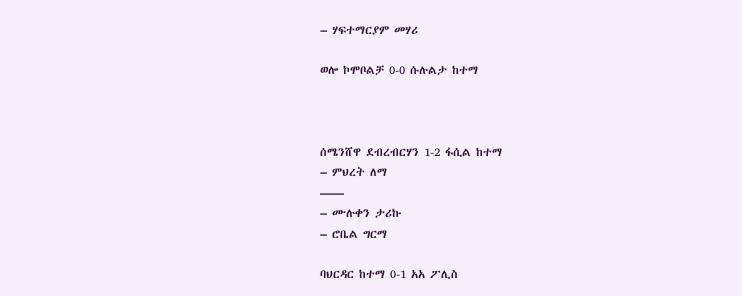– ሃፍተማርያም መሃሪ

ወሎ ኮሞቦልቻ 0-0 ሱሉልታ ከተማ



ሰሜንሸዋ ደብረብርሃን 1-2 ፋሲል ከተማ
– ምህረት ለማ
——
– ሙሉቀን ታሪኩ
– ሮቤል ግርማ

ባህርዳር ከተማ 0-1 አአ ፖሊስ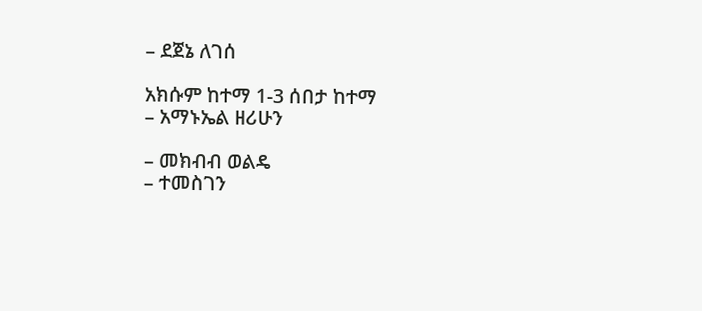– ደጀኔ ለገሰ

አክሱም ከተማ 1-3 ሰበታ ከተማ
– አማኑኤል ዘሪሁን

– መክብብ ወልዴ
– ተመስገን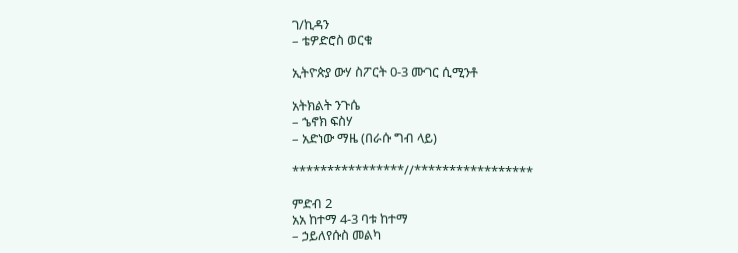ገ/ኪዳን
– ቴዎድሮስ ወርቁ

ኢትዮጵያ ውሃ ስፖርት 0-3 ሙገር ሲሚንቶ

አትክልት ንጉሴ
– ኄኖክ ፍስሃ
– አድነው ማዜ (በራሱ ግብ ላይ)

****************//*****************

ምድብ 2
አአ ከተማ 4-3 ባቱ ከተማ
– ኃይለየሱስ መልካ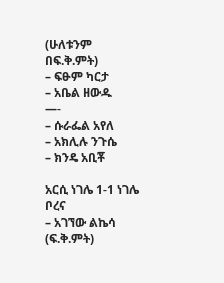(ሁለቱንም በፍ.ቅ.ምት)
– ፍፁም ካርታ
– አቤል ዘውዱ
—-
– ሱራፌል አየለ
– አክሊሉ ንጉሴ
– ክንዴ አቢቾ

አርሲ ነገሌ 1-1 ነገሌ ቦረና
– አገኘው ልኬሳ (ፍ.ቅ.ምት)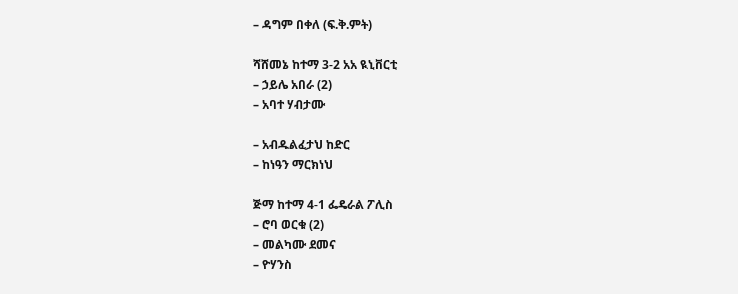– ዳግም በቀለ (ፍ.ቅ.ምት)

ሻሸመኔ ከተማ 3-2 አአ ዪኒቨርቲ
– ኃይሌ አበራ (2)
– አባተ ሃብታሙ

– አብዱልፈታህ ከድር
– ከነዓን ማርክነህ

ጅማ ከተማ 4-1 ፌዴራል ፖሊስ
– ሮባ ወርቁ (2)
– መልካሙ ደመና
– ዮሃንስ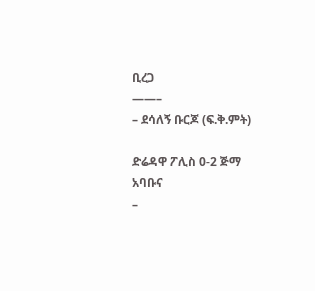ቢረጋ
——–
– ደሳለኝ ቡርጆ (ፍ.ቅ.ምት)

ድሬዳዋ ፖሊስ 0-2 ጅማ አባቡና
–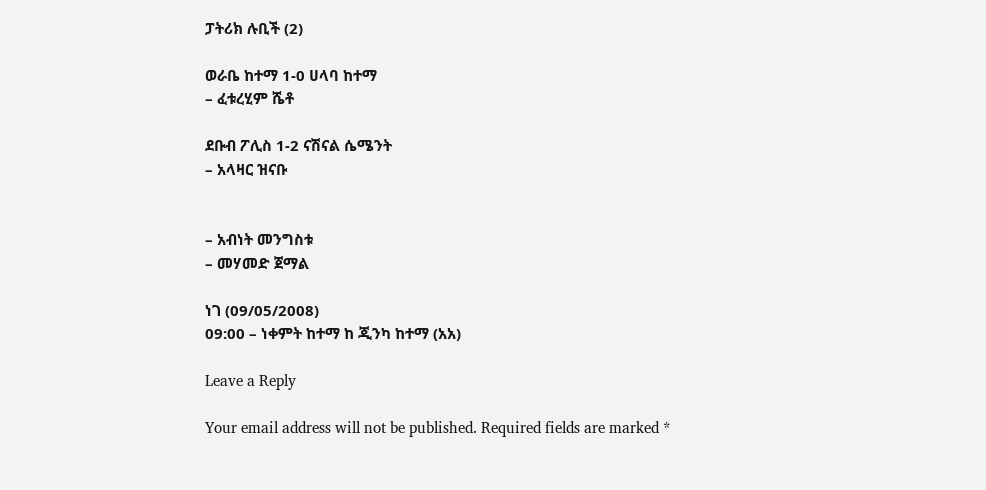ፓትሪክ ሉቢች (2)

ወራቤ ከተማ 1-0 ሀላባ ከተማ
– ፈቱረሂም ሼቶ

ደቡብ ፖሊስ 1-2 ናሽናል ሴሜንት
– አላዛር ዝናቡ


– አብነት መንግስቱ
– መሃመድ ጀማል

ነገ (09/05/2008)
09:00 – ነቀምት ከተማ ከ ጂንካ ከተማ (አአ)

Leave a Reply

Your email address will not be published. Required fields are marked *